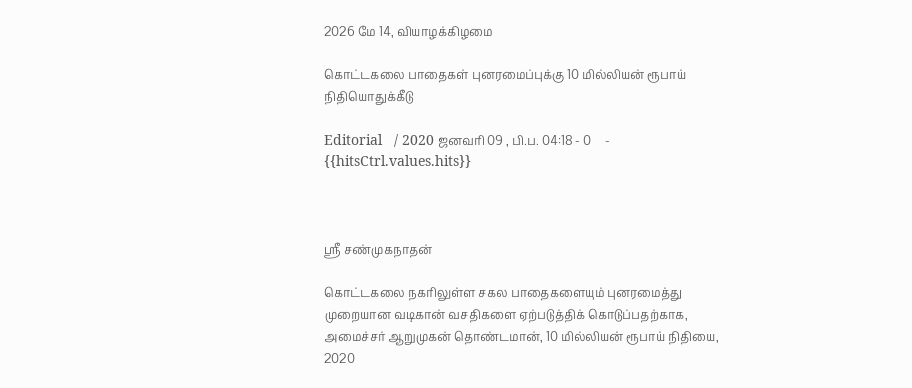2026 மே 14, வியாழக்கிழமை

கொட்டகலை பாதைகள் புனரமைப்புக்கு 10 மில்லியன் ரூபாய் நிதியொதுக்கீடு

Editorial   / 2020 ஜனவரி 09 , பி.ப. 04:18 - 0     - {{hitsCtrl.values.hits}}



ஸ்ரீ சண்முகநாதன்

கொட்டகலை நகரிலுள்ள சகல பாதைகளையும் புனரமைத்து முறையான வடிகான் வசதிகளை ஏற்படுத்திக் கொடுப்பதற்காக, அமைச்சர் ஆறுமுகன் தொண்டமான், 10 மில்லியன் ரூபாய் நிதியை, 2020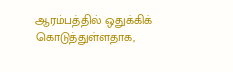ஆரம்பத்தில் ஒதுக்கிக் கொடுத்துள்ளதாக,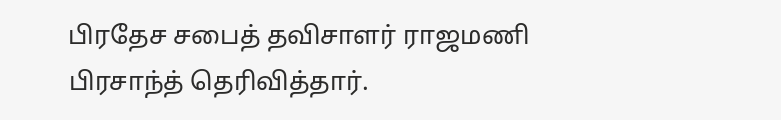பிரதேச சபைத் தவிசாளர் ராஜமணி பிரசாந்த் தெரிவித்தார்.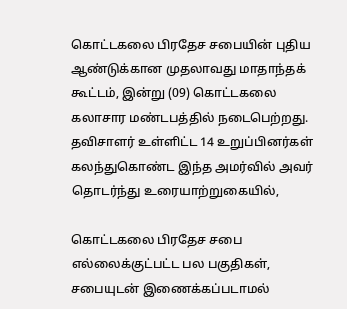கொட்டகலை பிரதேச சபையின் புதிய ஆண்டுக்கான முதலாவது மாதாந்தக் கூட்டம், இன்று (09) கொட்டகலை கலாசார மண்டபத்தில் நடைபெற்றது. தவிசாளர் உள்ளிட்ட 14 உறுப்பினர்கள் கலந்துகொண்ட இந்த அமர்வில் அவர் தொடர்ந்து உரையாற்றுகையில்,

கொட்டகலை பிரதேச சபை எல்லைக்குட்பட்ட பல பகுதிகள், சபையுடன் இணைக்கப்படாமல்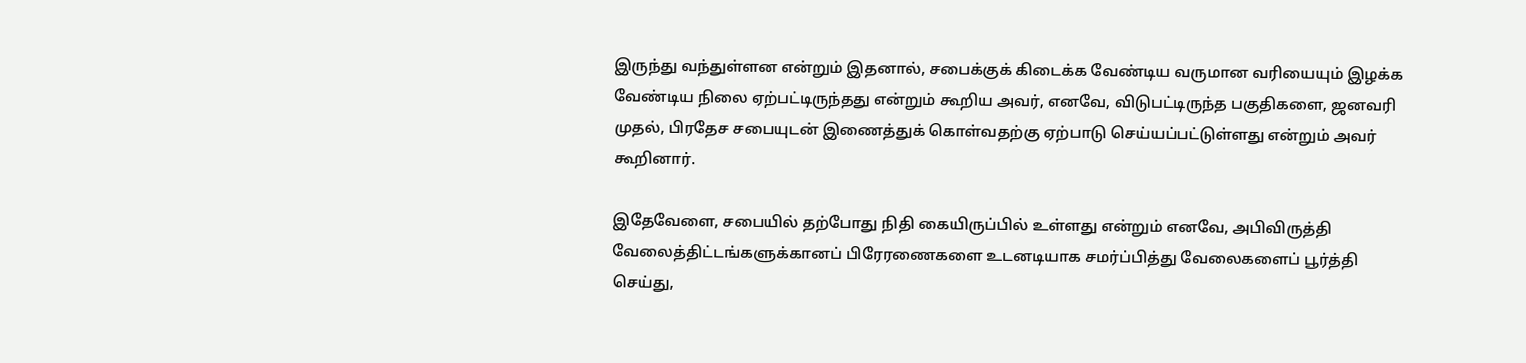இருந்து வந்துள்ளன என்றும் இதனால், சபைக்குக் கிடைக்க வேண்டிய வருமான வரியையும் இழக்க வேண்டிய நிலை ஏற்பட்டிருந்தது என்றும் கூறிய அவர், எனவே, விடுபட்டிருந்த பகுதிகளை, ஜனவரி முதல், பிரதேச சபையுடன் இணைத்துக் கொள்வதற்கு ஏற்பாடு செய்யப்பட்டுள்ளது என்றும் அவர் கூறினார்.

இதேவேளை, சபையில் தற்போது நிதி கையிருப்பில் உள்ளது என்றும் எனவே, அபிவிருத்தி வேலைத்திட்டங்களுக்கானப் பிரேரணைகளை உடனடியாக சமர்ப்பித்து வேலைகளைப் பூர்த்தி செய்து,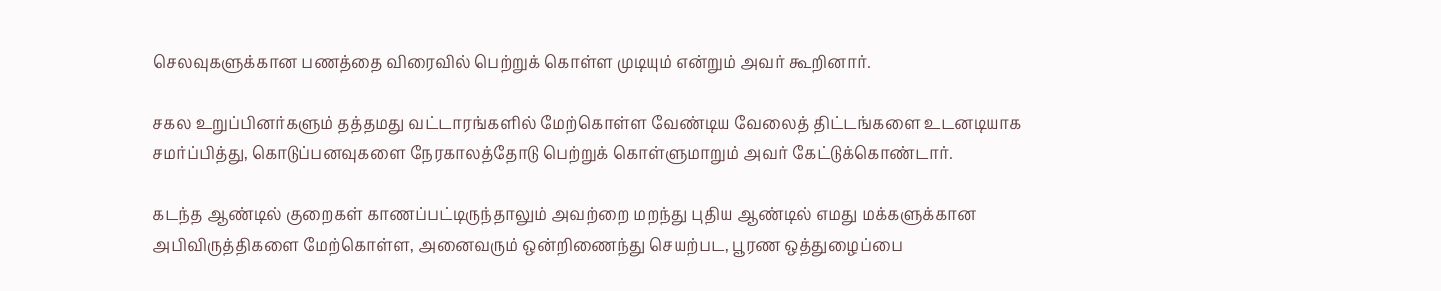செலவுகளுக்கான பணத்தை விரைவில் பெற்றுக் கொள்ள முடியும் என்றும் அவர் கூறினார்.

சகல உறுப்பினர்களும் தத்தமது வட்டாரங்களில் மேற்கொள்ள வேண்டிய வேலைத் திட்டங்களை உடனடியாக சமர்ப்பித்து, கொடுப்பனவுகளை நேரகாலத்தோடு பெற்றுக் கொள்ளுமாறும் அவர் கேட்டுக்கொண்டார்.

கடந்த ஆண்டில் குறைகள் காணப்பட்டிருந்தாலும் அவற்றை மறந்து புதிய ஆண்டில் எமது மக்களுக்கான அபிவிருத்திகளை மேற்கொள்ள, அனைவரும் ஒன்றிணைந்து செயற்பட, பூரண ஒத்துழைப்பை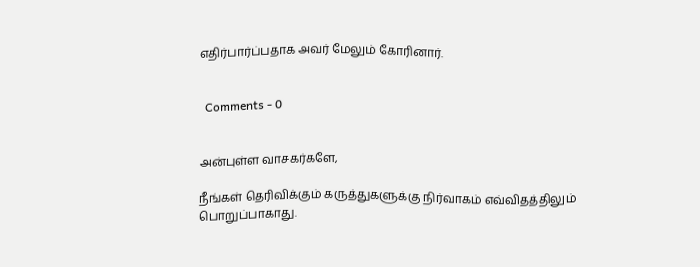எதிர்பார்ப்பதாக அவர் மேலும் கோரினார்.


  Comments - 0


அன்புள்ள வாசகர்களே,

நீங்கள் தெரிவிக்கும் கருத்துகளுக்கு நிர்வாகம் எவ்விதத்திலும் பொறுப்பாகாது.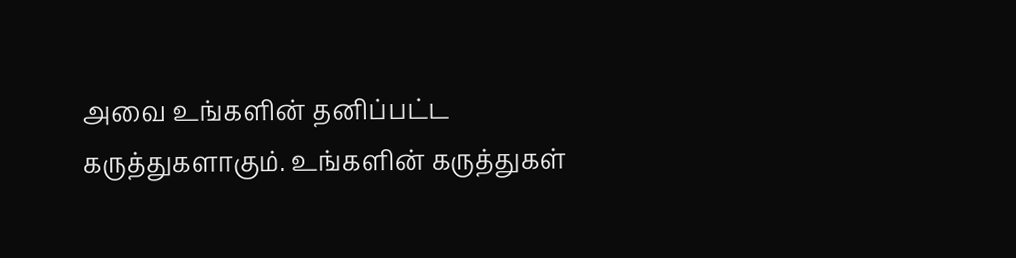அவை உங்களின் தனிப்பட்ட கருத்துகளாகும். உங்களின் கருத்துகள்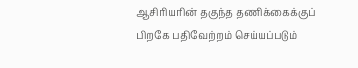ஆசிரியரின் தகுந்த தணிக்கைக்குப் பிறகே பதிவேற்றம் செய்யப்படும்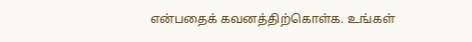என்பதைக் கவனத்திற்கொள்க. உங்கள்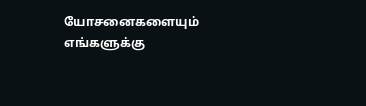யோசனைகளையும் எங்களுக்கு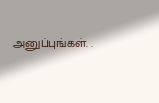அனுப்புங்கள். .